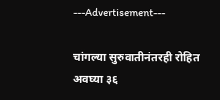---Advertisement---

चांगल्या सुरुवातीनंतरही रोहित अवघ्या ३६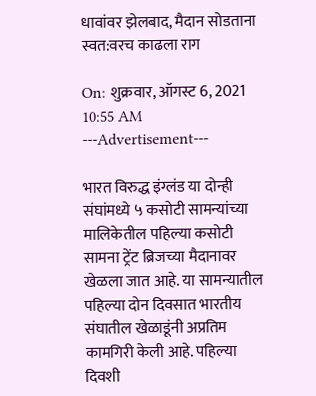धावांवर झेलबाद, मैदान सोडताना स्वत:वरच काढला राग

On: शुक्रवार, ऑगस्ट 6, 2021 10:55 AM
---Advertisement---

भारत विरुद्ध इंग्लंड या दोन्ही संघांमध्ये ५ कसोटी सामन्यांच्या मालिकेतील पहिल्या कसोटी सामना ट्रेंट ब्रिजच्या मैदानावर खेळला जात आहे. या सामन्यातील पहिल्या दोन दिवसात भारतीय संघातील खेळाडूंनी अप्रतिम कामगिरी केली आहे. पहिल्या दिवशी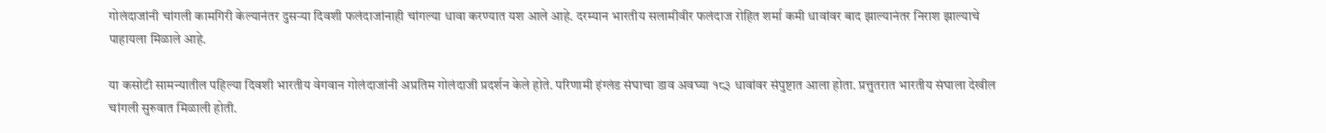गोलंदाजांनी चांगली कामगिरी केल्यानंतर दुसऱ्या दिवशी फलंदाजांनाही चांगल्या धावा करण्यात यश आले आहे. दरम्यान भारतीय सलामीवीर फलंदाज रोहित शर्मा कमी धावांवर बाद झाल्यानंतर निराश झाल्याचे पाहायला मिळाले आहे.

या कसोटी सामन्यातील पहिल्या दिवशी भारतीय वेगवान गोलंदाजांनी अप्रतिम गोलंदाजी प्रदर्शन केले होते. परिणामी इंग्लंड संघाचा डाव अवघ्या १८३ धावांवर संपुष्टात आला होता. प्रत्तुतरात भारतीय संघाला देखील चांगली सुरुवात मिळाली होती.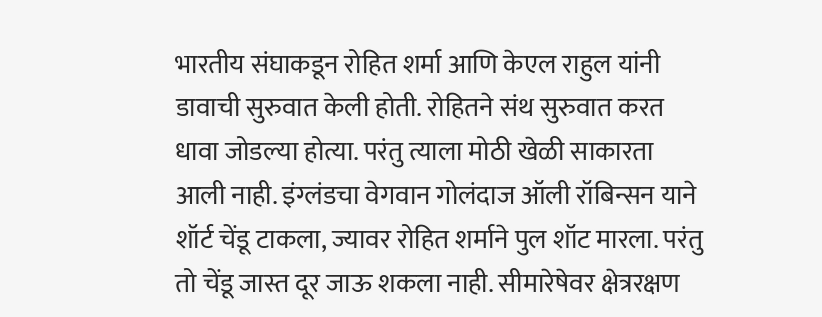भारतीय संघाकडून रोहित शर्मा आणि केएल राहुल यांनी डावाची सुरुवात केली होती. रोहितने संथ सुरुवात करत धावा जोडल्या होत्या. परंतु त्याला मोठी खेळी साकारता आली नाही. इंग्लंडचा वेगवान गोलंदाज ऑली रॉबिन्सन याने शॉर्ट चेंडू टाकला, ज्यावर रोहित शर्माने पुल शॉट मारला. परंतु तो चेंडू जास्त दूर जाऊ शकला नाही. सीमारेषेवर क्षेत्ररक्षण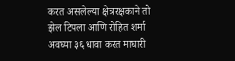करत असलेल्या क्षेत्ररक्षकाने तो झेल टिपला आणि रोहित शर्मा अवघ्या ३६ धावा करत माघारी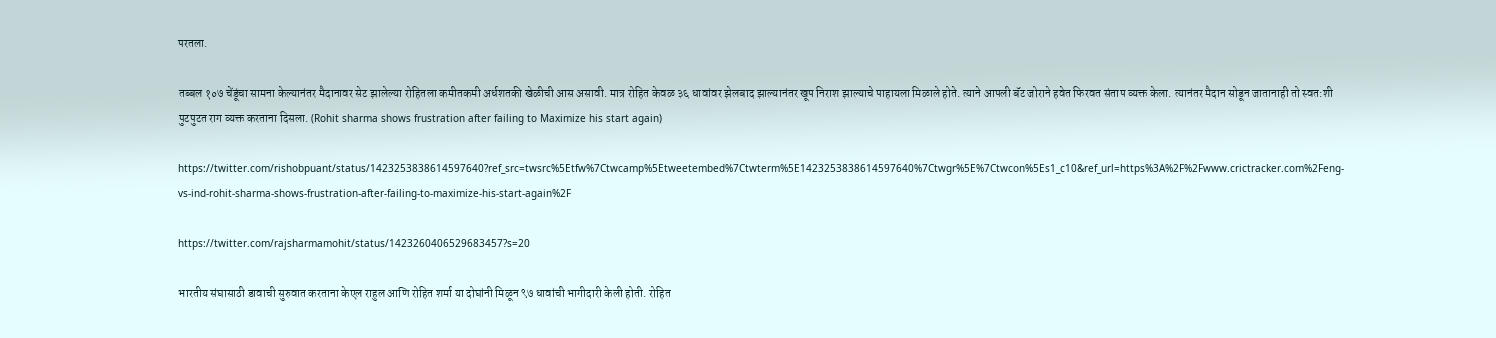परतला.

तब्बल १०७ चेंडूंचा सामना केल्यानंतर मैदानावर सेट झालेल्या रोहितला कमीतकमी अर्धशतकी खेळीची आस असावी. मात्र रोहित केवळ ३६ धावांवर झेलबाद झाल्यानंतर खूप निराश झाल्याचे पाहायला मिळाले होते. त्याने आपली बॅट जोराने हवेत फिरवत संताप व्यक्त केला. त्यानंतर मैदान सोडून जातानाही तो स्वत:शी पुटपुटत राग व्यक्त करताना दिसला. (Rohit sharma shows frustration after failing to Maximize his start again)

https://twitter.com/rishobpuant/status/1423253838614597640?ref_src=twsrc%5Etfw%7Ctwcamp%5Etweetembed%7Ctwterm%5E1423253838614597640%7Ctwgr%5E%7Ctwcon%5Es1_c10&ref_url=https%3A%2F%2Fwww.crictracker.com%2Feng-vs-ind-rohit-sharma-shows-frustration-after-failing-to-maximize-his-start-again%2F

https://twitter.com/rajsharmamohit/status/1423260406529683457?s=20

भारतीय संघासाठी डावाची सुरुवात करताना केएल राहुल आणि रोहित शर्मा या दोघांनी मिळून ९७ धावांची भागीदारी केली होती. रोहित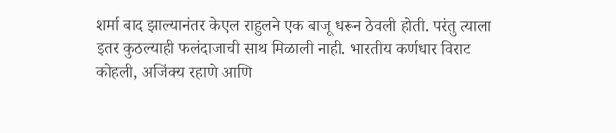शर्मा बाद झाल्यानंतर केएल राहुलने एक बाजू धरून ठेवली होती. परंतु त्याला इतर कुठल्याही फलंदाजाची साथ मिळाली नाही. भारतीय कर्णधार विराट कोहली, अजिंक्य रहाणे आणि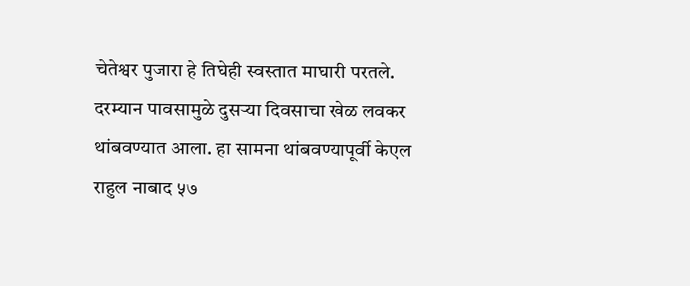चेतेश्वर पुजारा हे तिघेही स्वस्तात माघारी परतले. दरम्यान पावसामुळे दुसऱ्या दिवसाचा खेळ लवकर थांबवण्यात आला. हा सामना थांबवण्यापूर्वी केएल राहुल नाबाद ५७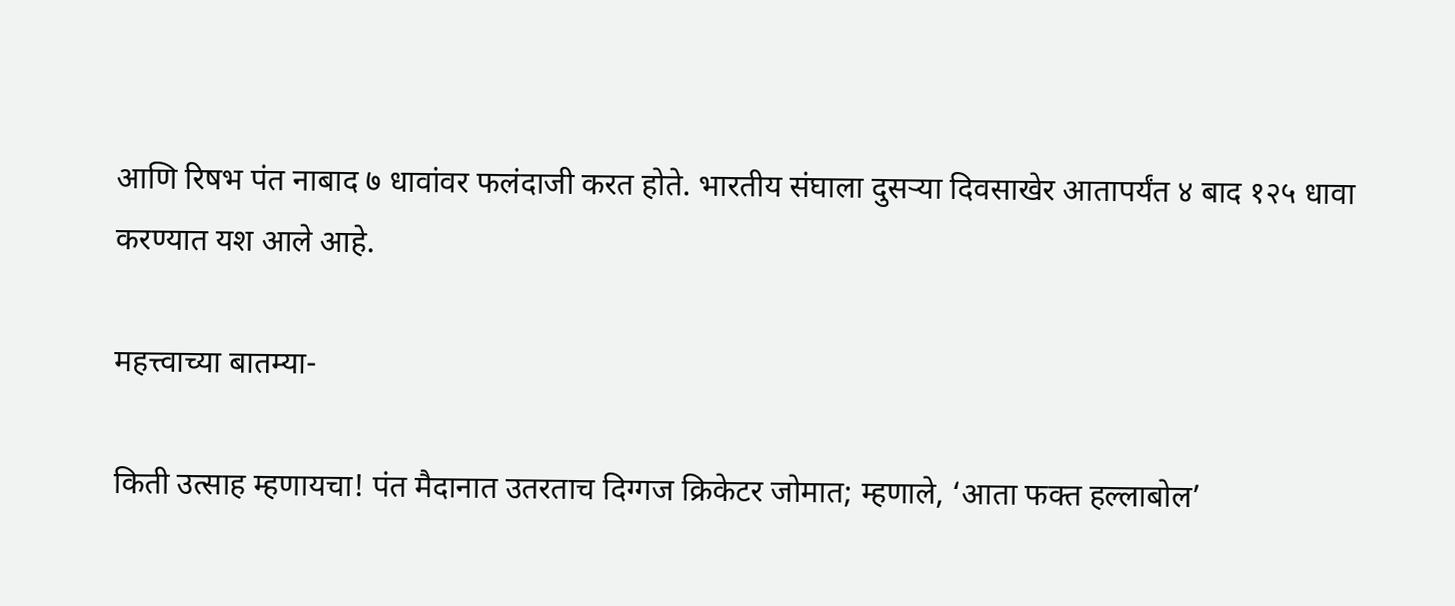आणि रिषभ पंत नाबाद ७ धावांवर फलंदाजी करत होते. भारतीय संघाला दुसऱ्या दिवसाखेर आतापर्यंत ४ बाद १२५ धावा करण्यात यश आले आहे.

महत्त्वाच्या बातम्या-

किती उत्साह म्हणायचा! पंत मैदानात उतरताच दिग्गज क्रिकेटर जोमात; म्हणाले, ‘आता फक्त हल्लाबोल’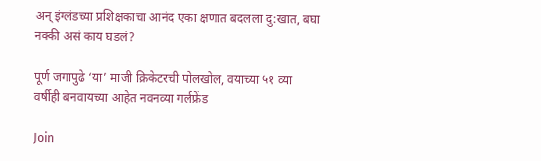अन् इंग्लंडच्या प्रशिक्षकाचा आनंद एका क्षणात बदलला दु:खात, बघा नक्की असं काय घडलं?

पूर्ण जगापुढे ‘या’ माजी क्रिकेटरची पोलखोल, वयाच्या ५१ व्या वर्षीही बनवायच्या आहेत नवनव्या गर्लफ्रेंड

Join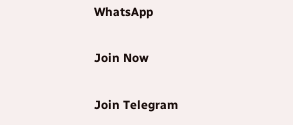WhatsApp

Join Now

Join Telegram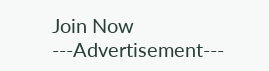Join Now
---Advertisement---